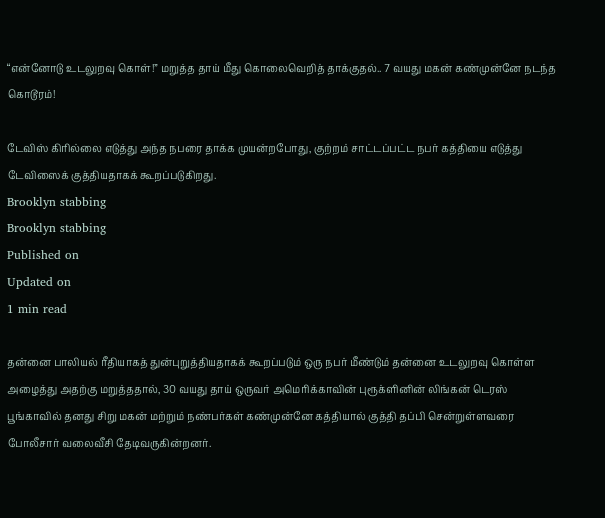“என்னோடு உடலுறவு கொள்!” மறுத்த தாய் மீது கொலைவெறித் தாக்குதல்.. 7 வயது மகன் கண்முன்னே நடந்த கொடூரம்!

டேவிஸ் கிரில்லை எடுத்து அந்த நபரை தாக்க முயன்றபோது, குற்றம் சாட்டப்பட்ட நபர் கத்தியை எடுத்து டேவிஸைக் குத்தியதாகக் கூறப்படுகிறது.
Brooklyn stabbing
Brooklyn stabbing
Published on
Updated on
1 min read

தன்னை பாலியல் ரீதியாகத் துன்புறுத்தியதாகக் கூறப்படும் ஒரு நபர் மீண்டும் தன்னை உடலுறவு கொள்ள அழைத்து அதற்கு மறுத்ததால், 30 வயது தாய் ஒருவர் அமெரிக்காவின் புரூக்ளினின் லிங்கன் டெரஸ் பூங்காவில் தனது சிறு மகன் மற்றும் நண்பர்கள் கண்முன்னே கத்தியால் குத்தி தப்பி சென்றுள்ளவரை போலீசார் வலைவீசி தேடிவருகின்றனர்.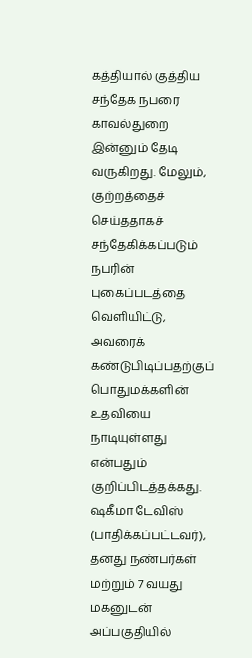கத்தியால் குத்திய சந்தேக நபரை காவல்துறை இன்னும் தேடி வருகிறது. மேலும், குற்றத்தைச் செய்ததாகச் சந்தேகிக்கப்படும் நபரின் புகைப்படத்தை வெளியிட்டு, அவரைக் கண்டுபிடிப்பதற்குப் பொதுமக்களின் உதவியை நாடியுள்ளது என்பதும் குறிப்பிடத்தக்கது. ஷகீமா டேவிஸ் (பாதிக்கப்பட்டவர்), தனது நண்பர்கள் மற்றும் 7 வயது மகனுடன் அப்பகுதியில்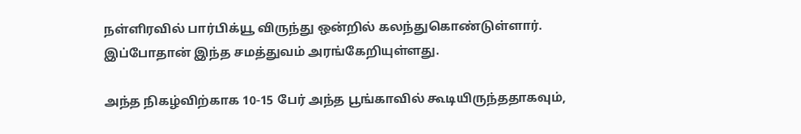நள்ளிரவில் பார்பிக்யூ விருந்து ஒன்றில் கலந்துகொண்டுள்ளார். இப்போதான் இந்த சமத்துவம் அரங்கேறியுள்ளது.

அந்த நிகழ்விற்காக 10-15 பேர் அந்த பூங்காவில் கூடியிருந்ததாகவும்,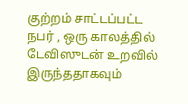குற்றம் சாட்டப்பட்ட நபர் , ஒரு காலத்தில் டேவிஸுடன் உறவில் இருந்ததாகவும்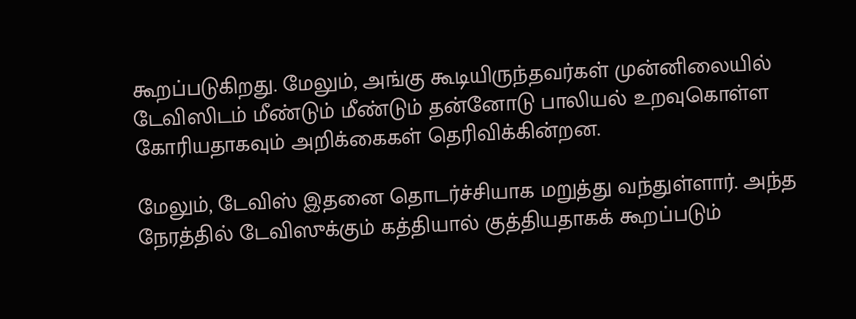கூறப்படுகிறது. மேலும், அங்கு கூடியிருந்தவர்கள் முன்னிலையில் டேவிஸிடம் மீண்டும் மீண்டும் தன்னோடு பாலியல் உறவுகொள்ள கோரியதாகவும் அறிக்கைகள் தெரிவிக்கின்றன.

மேலும், டேவிஸ் இதனை தொடர்ச்சியாக மறுத்து வந்துள்ளார். அந்த நேரத்தில் டேவிஸுக்கும் கத்தியால் குத்தியதாகக் கூறப்படும்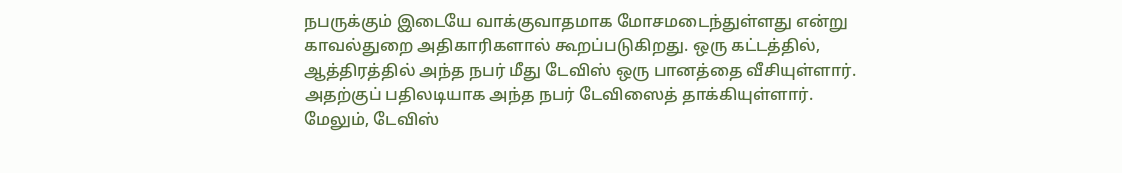நபருக்கும் இடையே வாக்குவாதமாக மோசமடைந்துள்ளது என்று காவல்துறை அதிகாரிகளால் கூறப்படுகிறது. ஒரு கட்டத்தில், ஆத்திரத்தில் அந்த நபர் மீது டேவிஸ் ஒரு பானத்தை வீசியுள்ளார். அதற்குப் பதிலடியாக அந்த நபர் டேவிஸைத் தாக்கியுள்ளார். மேலும், டேவிஸ்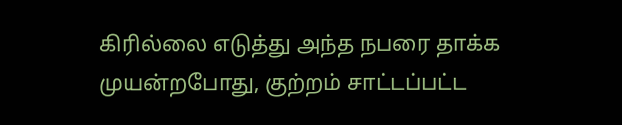கிரில்லை எடுத்து அந்த நபரை தாக்க முயன்றபோது, குற்றம் சாட்டப்பட்ட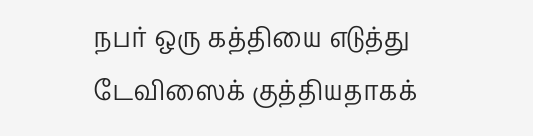நபர் ஒரு கத்தியை எடுத்து டேவிஸைக் குத்தியதாகக்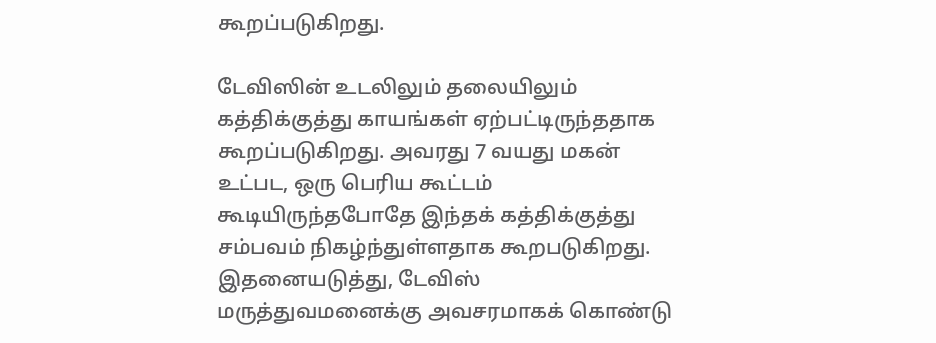கூறப்படுகிறது.

டேவிஸின் உடலிலும் தலையிலும் கத்திக்குத்து காயங்கள் ஏற்பட்டிருந்ததாக கூறப்படுகிறது. அவரது 7 வயது மகன் உட்பட, ஒரு பெரிய கூட்டம் கூடியிருந்தபோதே இந்தக் கத்திக்குத்து சம்பவம் நிகழ்ந்துள்ளதாக கூறபடுகிறது. இதனையடுத்து, டேவிஸ் மருத்துவமனைக்கு அவசரமாகக் கொண்டு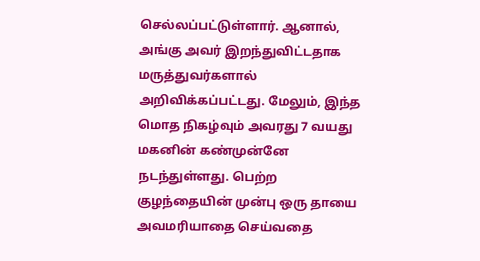செல்லப்பட்டுள்ளார். ஆனால், அங்கு அவர் இறந்துவிட்டதாக மருத்துவர்களால் அறிவிக்கப்பட்டது. மேலும், இந்த மொத நிகழ்வும் அவரது 7 வயது மகனின் கண்முன்னே நடந்துள்ளது. பெற்ற குழந்தையின் முன்பு ஒரு தாயை அவமரியாதை செய்வதை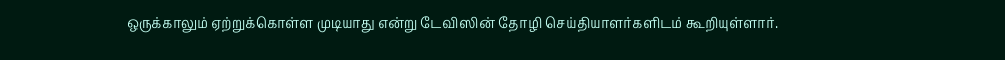ஒருக்காலும் ஏற்றுக்கொள்ள முடியாது என்று டேவிஸின் தோழி செய்தியாளர்களிடம் கூறியுள்ளார்.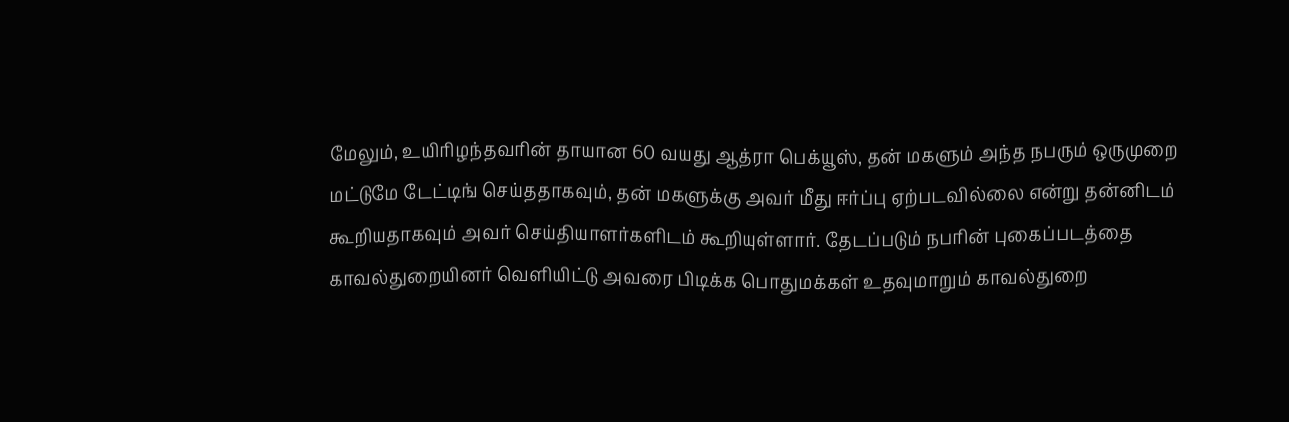மேலும், உயிரிழந்தவரின் தாயான 60 வயது ஆத்ரா பெக்யூஸ், தன் மகளும் அந்த நபரும் ஒருமுறை மட்டுமே டேட்டிங் செய்ததாகவும், தன் மகளுக்கு அவர் மீது ஈர்ப்பு ஏற்படவில்லை என்று தன்னிடம் கூறியதாகவும் அவர் செய்தியாளர்களிடம் கூறியுள்ளார். தேடப்படும் நபரின் புகைப்படத்தை காவல்துறையினர் வெளியிட்டு அவரை பிடிக்க பொதுமக்கள் உதவுமாறும் காவல்துறை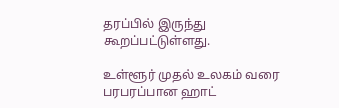தரப்பில் இருந்து கூறப்பட்டுள்ளது.

உள்ளூர் முதல் உலகம் வரை பரபரப்பான ஹாட்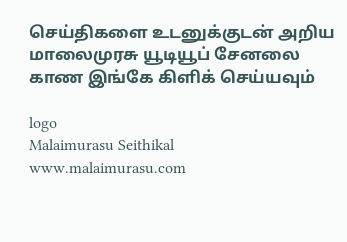செய்திகளை உடனுக்குடன் அறிய மாலைமுரசு யூடியூப் சேனலை காண இங்கே கிளிக் செய்யவும்

logo
Malaimurasu Seithikal
www.malaimurasu.com